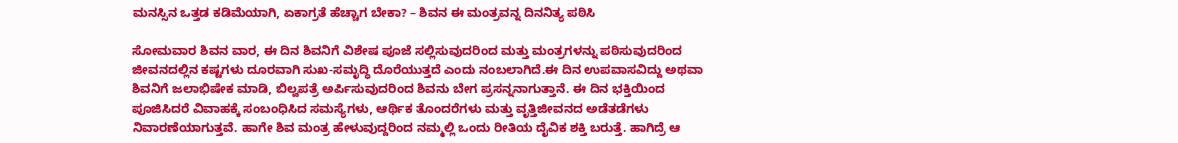ಮನಸ್ಸಿನ ಒತ್ತಡ ಕಡಿಮೆಯಾಗಿ, ಏಕಾಗ್ರತೆ ಹೆಚ್ಚಾಗ ಬೇಕಾ? – ಶಿವನ ಈ ಮಂತ್ರವನ್ನ ದಿನನಿತ್ಯ ಪಠಿಸಿ

ಸೋಮವಾರ ಶಿವನ ವಾರ, ಈ ದಿನ ಶಿವನಿಗೆ ವಿಶೇಷ ಪೂಜೆ ಸಲ್ಲಿಸುವುದರಿಂದ ಮತ್ತು ಮಂತ್ರಗಳನ್ನು ಪಠಿಸುವುದರಿಂದ ಜೀವನದಲ್ಲಿನ ಕಷ್ಟಗಳು ದೂರವಾಗಿ ಸುಖ-ಸಮೃದ್ಧಿ ದೊರೆಯುತ್ತದೆ ಎಂದು ನಂಬಲಾಗಿದೆ.ಈ ದಿನ ಉಪವಾಸವಿದ್ದು ಅಥವಾ ಶಿವನಿಗೆ ಜಲಾಭಿಷೇಕ ಮಾಡಿ, ಬಿಲ್ವಪತ್ರೆ ಅರ್ಪಿಸುವುದರಿಂದ ಶಿವನು ಬೇಗ ಪ್ರಸನ್ನನಾಗುತ್ತಾನೆ. ಈ ದಿನ ಭಕ್ತಿಯಿಂದ ಪೂಜಿಸಿದರೆ ವಿವಾಹಕ್ಕೆ ಸಂಬಂಧಿಸಿದ ಸಮಸ್ಯೆಗಳು, ಆರ್ಥಿಕ ತೊಂದರೆಗಳು ಮತ್ತು ವೃತ್ತಿಜೀವನದ ಅಡೆತಡೆಗಳು ನಿವಾರಣೆಯಾಗುತ್ತವೆ. ಹಾಗೇ ಶಿವ ಮಂತ್ರ ಹೇಳುವುದ್ದರಿಂದ ನಮ್ಮಲ್ಲಿ ಒಂದು ರೀತಿಯ ದೈವಿಕ ಶಕ್ತಿ ಬರುತ್ತೆ. ಹಾಗಿದ್ರೆ ಆ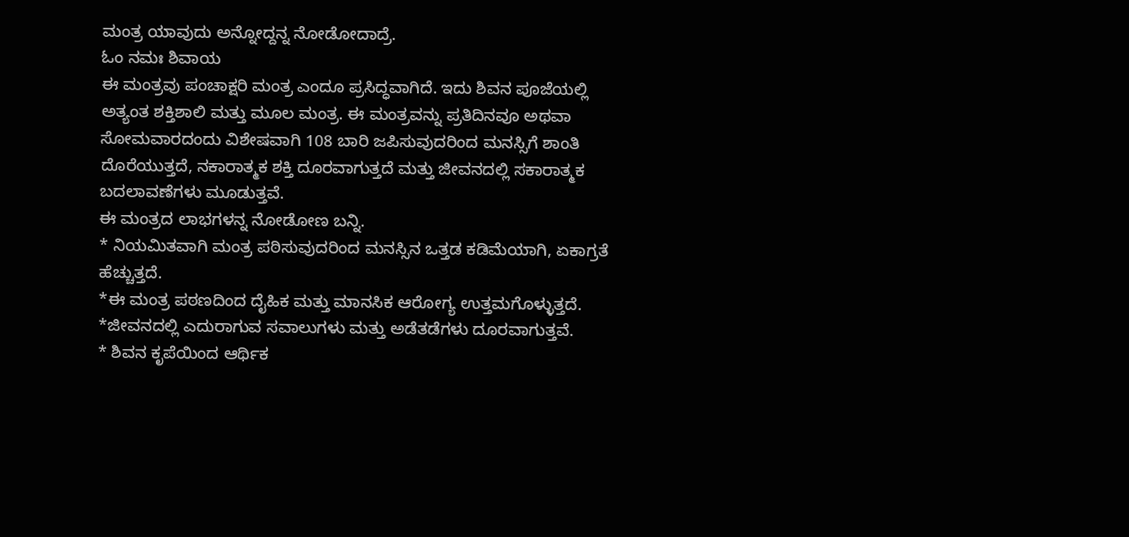ಮಂತ್ರ ಯಾವುದು ಅನ್ನೋದ್ದನ್ನ ನೋಡೋದಾದ್ರೆ.
ಓಂ ನಮಃ ಶಿವಾಯ
ಈ ಮಂತ್ರವು ಪಂಚಾಕ್ಷರಿ ಮಂತ್ರ ಎಂದೂ ಪ್ರಸಿದ್ಧವಾಗಿದೆ. ಇದು ಶಿವನ ಪೂಜೆಯಲ್ಲಿ ಅತ್ಯಂತ ಶಕ್ತಿಶಾಲಿ ಮತ್ತು ಮೂಲ ಮಂತ್ರ. ಈ ಮಂತ್ರವನ್ನು ಪ್ರತಿದಿನವೂ ಅಥವಾ ಸೋಮವಾರದಂದು ವಿಶೇಷವಾಗಿ 108 ಬಾರಿ ಜಪಿಸುವುದರಿಂದ ಮನಸ್ಸಿಗೆ ಶಾಂತಿ ದೊರೆಯುತ್ತದೆ, ನಕಾರಾತ್ಮಕ ಶಕ್ತಿ ದೂರವಾಗುತ್ತದೆ ಮತ್ತು ಜೀವನದಲ್ಲಿ ಸಕಾರಾತ್ಮಕ ಬದಲಾವಣೆಗಳು ಮೂಡುತ್ತವೆ.
ಈ ಮಂತ್ರದ ಲಾಭಗಳನ್ನ ನೋಡೋಣ ಬನ್ನಿ.
* ನಿಯಮಿತವಾಗಿ ಮಂತ್ರ ಪಠಿಸುವುದರಿಂದ ಮನಸ್ಸಿನ ಒತ್ತಡ ಕಡಿಮೆಯಾಗಿ, ಏಕಾಗ್ರತೆ ಹೆಚ್ಚುತ್ತದೆ.
*ಈ ಮಂತ್ರ ಪಠಣದಿಂದ ದೈಹಿಕ ಮತ್ತು ಮಾನಸಿಕ ಆರೋಗ್ಯ ಉತ್ತಮಗೊಳ್ಳುತ್ತದೆ.
*ಜೀವನದಲ್ಲಿ ಎದುರಾಗುವ ಸವಾಲುಗಳು ಮತ್ತು ಅಡೆತಡೆಗಳು ದೂರವಾಗುತ್ತವೆ.
* ಶಿವನ ಕೃಪೆಯಿಂದ ಆರ್ಥಿಕ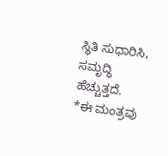ಸ್ಥಿತಿ ಸುಧಾರಿಸಿ, ಸಮೃದ್ಧಿ ಹೆಚ್ಚುತ್ತದೆ.
*ಈ ಮಂತ್ರವು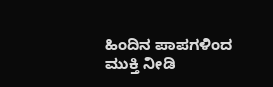ಹಿಂದಿನ ಪಾಪಗಳಿಂದ ಮುಕ್ತಿ ನೀಡಿ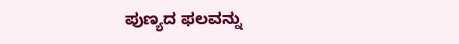ಪುಣ್ಯದ ಫಲವನ್ನು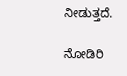ನೀಡುತ್ತದೆ.

ನೋಡಿರಿ